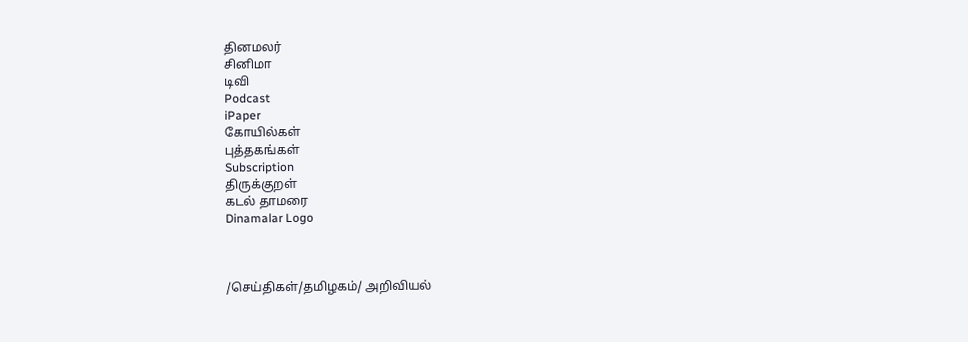தினமலர்
சினிமா
டிவி
Podcast
iPaper
கோயில்கள்
புத்தகங்கள்
Subscription
திருக்குறள்
கடல் தாமரை
Dinamalar Logo



/செய்திகள்/தமிழகம்/ அறிவியல்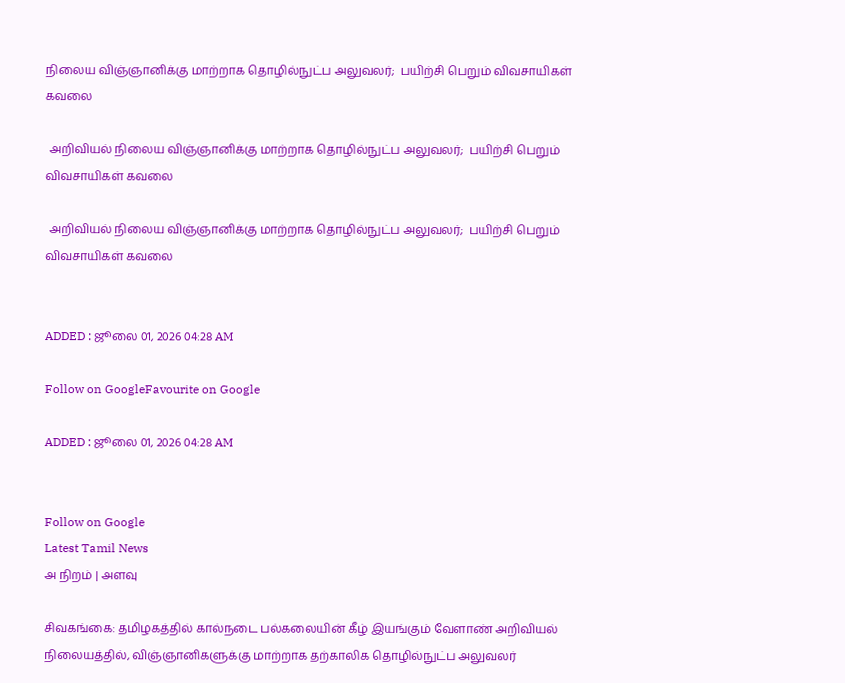நிலைய விஞ்ஞானிக்கு மாற்றாக தொழில்நுட்ப அலுவலர்;  பயிற்சி பெறும் விவசாயிகள் கவலை

 அறிவியல் நிலைய விஞ்ஞானிக்கு மாற்றாக தொழில்நுட்ப அலுவலர்;  பயிற்சி பெறும் விவசாயிகள் கவலை

 அறிவியல் நிலைய விஞ்ஞானிக்கு மாற்றாக தொழில்நுட்ப அலுவலர்;  பயிற்சி பெறும் விவசாயிகள் கவலை


ADDED : ஜூலை 01, 2026 04:28 AM

Follow on GoogleFavourite on Google

ADDED : ஜூலை 01, 2026 04:28 AM


Follow on Google
Latest Tamil News
அ நிறம் | அளவு

சிவகங்கை: தமிழகத்தில் கால்நடை பல்கலையின் கீழ் இயங்கும் வேளாண் அறிவியல் நிலையத்தில், விஞ்ஞானிகளுக்கு மாற்றாக தற்காலிக தொழில்நுட்ப அலுவலர்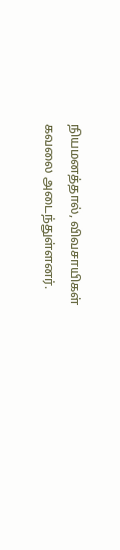நியமனத்தால், விவசாயிகள் கவலை அடைந்துள்ளனர்.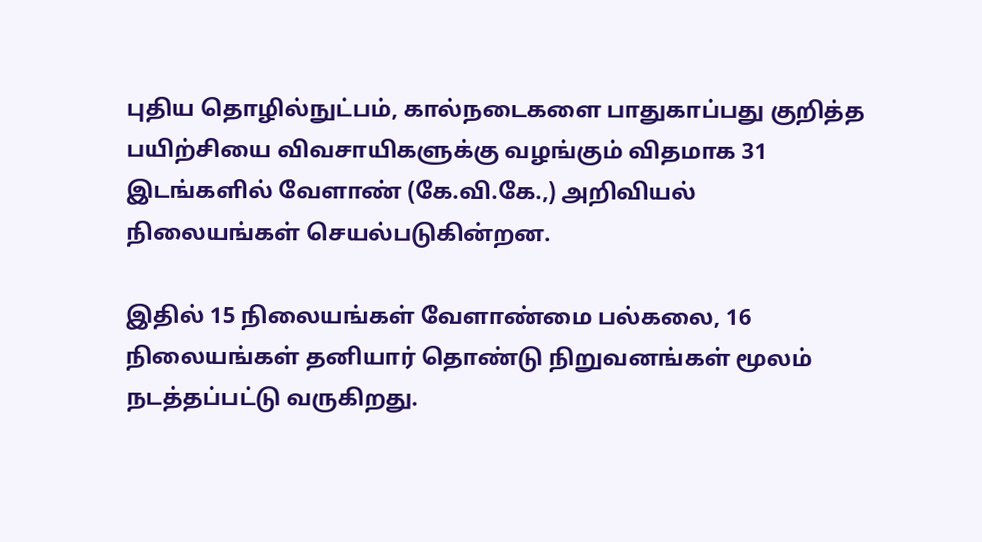புதிய தொழில்நுட்பம், கால்நடைகளை பாதுகாப்பது குறித்த பயிற்சியை விவசாயிகளுக்கு வழங்கும் விதமாக 31 இடங்களில் வேளாண் (கே.வி.கே.,) அறிவியல் நிலையங்கள் செயல்படுகின்றன.

இதில் 15 நிலையங்கள் வேளாண்மை பல்கலை, 16 நிலையங்கள் தனியார் தொண்டு நிறுவனங்கள் மூலம் நடத்தப்பட்டு வருகிறது.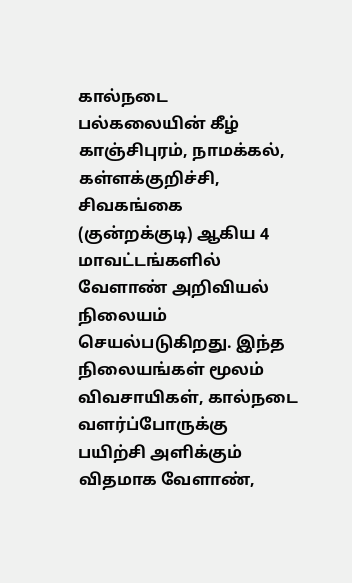கால்நடை பல்கலையின் கீழ் காஞ்சிபுரம், நாமக்கல், கள்ளக்குறிச்சி, சிவகங்கை (குன்றக்குடி) ஆகிய 4 மாவட்டங்களில் வேளாண் அறிவியல் நிலையம் செயல்படுகிறது. இந்த நிலையங்கள் மூலம் விவசாயிகள், கால்நடை வளர்ப்போருக்கு பயிற்சி அளிக்கும் விதமாக வேளாண்,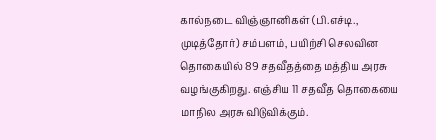கால்நடை விஞ்ஞானிகள் (பி.எச்டி., முடித்தோர்) சம்பளம், பயிற்சி செலவின தொகையில் 89 சதவீதத்தை மத்திய அரசு வழங்குகிறது. எஞ்சிய 11 சதவீத தொகையை மாநில அரசு விடுவிக்கும்.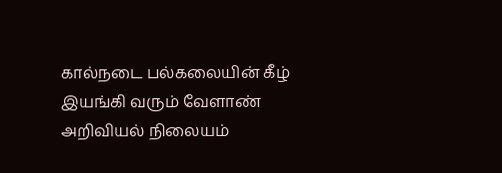கால்நடை பல்கலையின் கீழ் இயங்கி வரும் வேளாண் அறிவியல் நிலையம்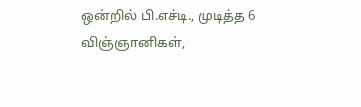ஒன்றில் பி.எச்டி., முடித்த 6 விஞ்ஞானிகள்,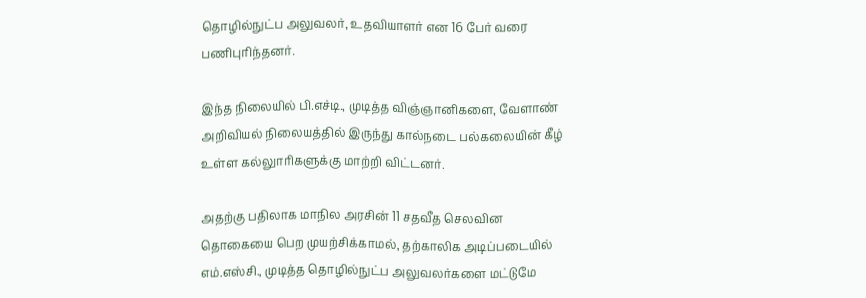தொழில்நுட்ப அலுவலர், உதவியாளர் என 16 பேர் வரை பணிபுரிந்தனர்.

இந்த நிலையில் பி.எச்டி., முடித்த விஞ்ஞானிகளை, வேளாண் அறிவியல் நிலையத்தில் இருந்து கால்நடை பல்கலையின் கீழ் உள்ள கல்லுாரிகளுக்கு மாற்றி விட்டனர்.

அதற்கு பதிலாக மாநில அரசின் 11 சதவீத செலவின தொகையை பெற முயற்சிக்காமல், தற்காலிக அடிப்படையில் எம்.எஸ்சி., முடித்த தொழில்நுட்ப அலுவலர்களை மட்டுமே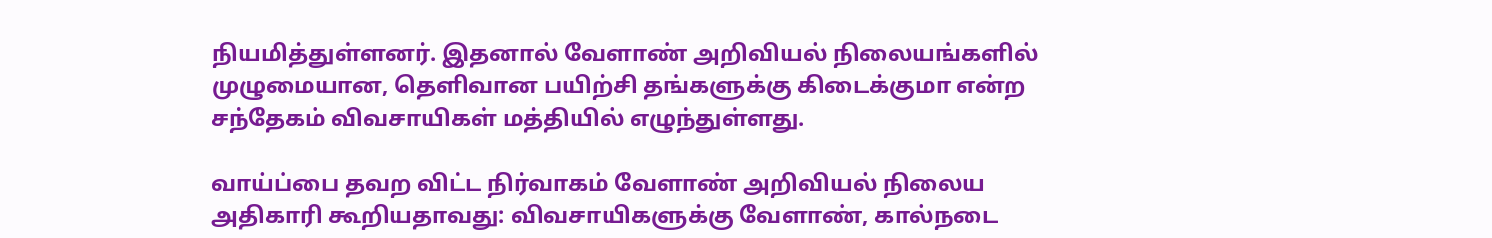நியமித்துள்ளனர். இதனால் வேளாண் அறிவியல் நிலையங்களில் முழுமையான, தெளிவான பயிற்சி தங்களுக்கு கிடைக்குமா என்ற சந்தேகம் விவசாயிகள் மத்தியில் எழுந்துள்ளது.

வாய்ப்பை தவற விட்ட நிர்வாகம் வேளாண் அறிவியல் நிலைய அதிகாரி கூறியதாவது: விவசாயிகளுக்கு வேளாண், கால்நடை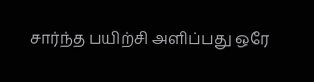சார்ந்த பயிற்சி அளிப்பது ஒரே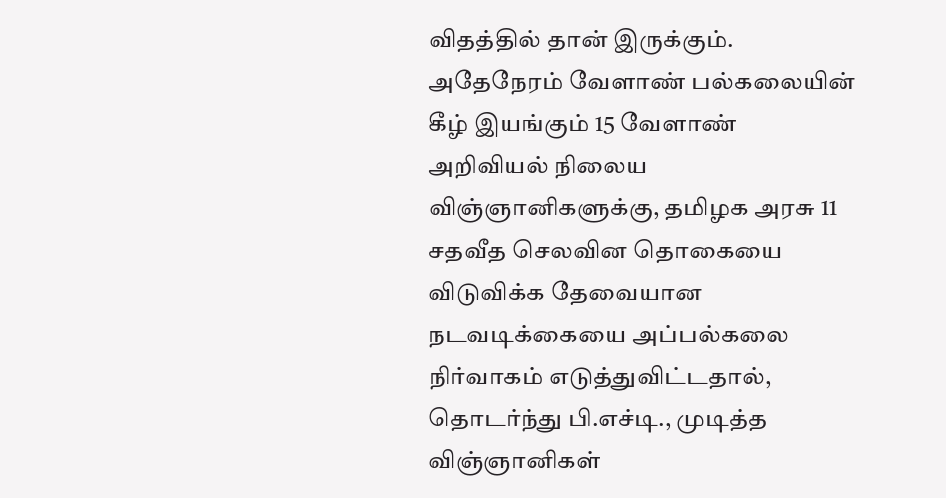விதத்தில் தான் இருக்கும். அதேநேரம் வேளாண் பல்கலையின் கீழ் இயங்கும் 15 வேளாண் அறிவியல் நிலைய விஞ்ஞானிகளுக்கு, தமிழக அரசு 11 சதவீத செலவின தொகையை விடுவிக்க தேவையான நடவடிக்கையை அப்பல்கலை நிர்வாகம் எடுத்துவிட்டதால், தொடர்ந்து பி.எச்டி., முடித்த விஞ்ஞானிகள்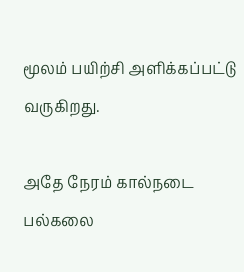மூலம் பயிற்சி அளிக்கப்பட்டு வருகிறது.

அதே நேரம் கால்நடை பல்கலை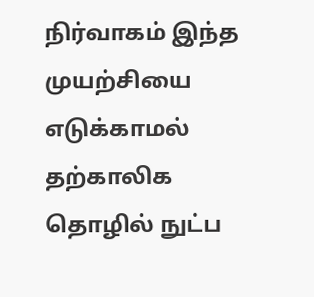நிர்வாகம் இந்த முயற்சியை எடுக்காமல் தற்காலிக தொழில் நுட்ப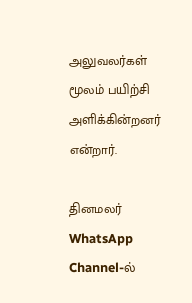அலுவலர்கள் மூலம் பயிற்சி அளிக்கின்றனர் என்றார்.

தினமலர் WhatsApp Channel-ல்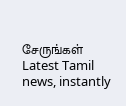சேருங்கள்
Latest Tamil news, instantly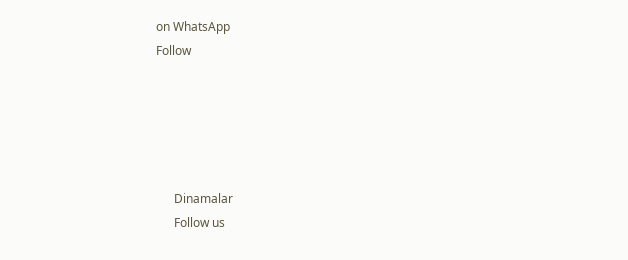on WhatsApp
Follow





      Dinamalar
      Follow us